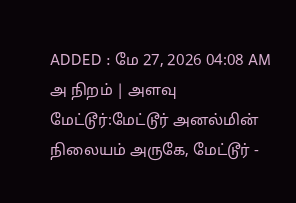ADDED : மே 27, 2026 04:08 AM
அ நிறம் | அளவு
மேட்டூர்:மேட்டூர் அனல்மின் நிலையம் அருகே, மேட்டூர் -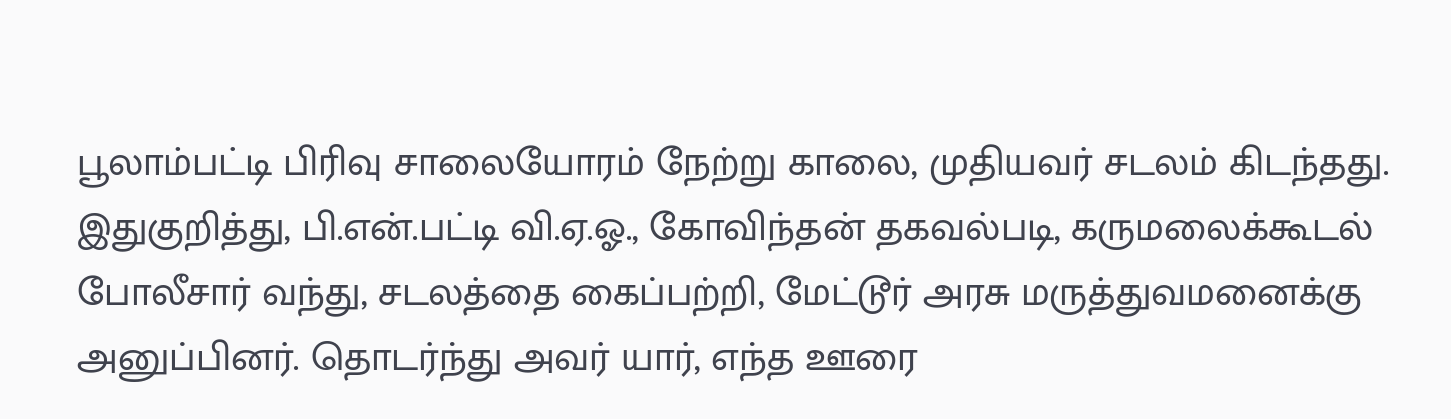பூலாம்பட்டி பிரிவு சாலையோரம் நேற்று காலை, முதியவர் சடலம் கிடந்தது.
இதுகுறித்து, பி.என்.பட்டி வி.ஏ.ஓ., கோவிந்தன் தகவல்படி, கருமலைக்கூடல் போலீசார் வந்து, சடலத்தை கைப்பற்றி, மேட்டூர் அரசு மருத்துவமனைக்கு அனுப்பினர். தொடர்ந்து அவர் யார், எந்த ஊரை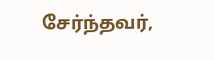சேர்ந்தவர்,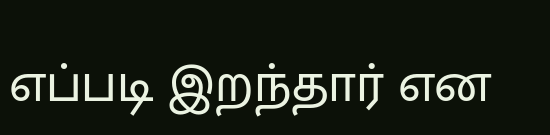எப்படி இறந்தார் என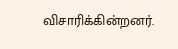விசாரிக்கின்றனர்.